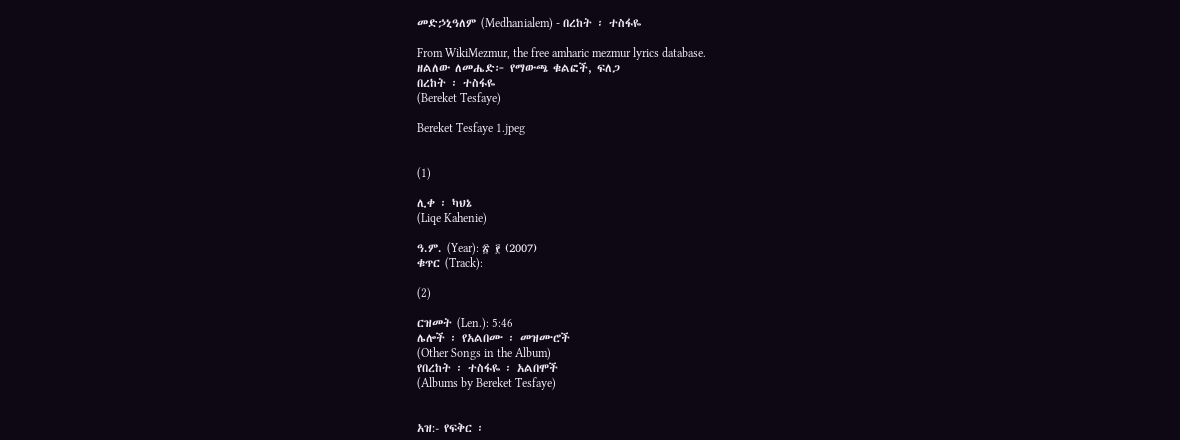መድኃኒዓለም (Medhanialem) - በረከት ፡ ተስፋዬ

From WikiMezmur, the free amharic mezmur lyrics database.
ዘልለው ለመሔድ፦ የማውጫ ቁልፎች, ፍለጋ
በረከት ፡ ተስፋዬ
(Bereket Tesfaye)

Bereket Tesfaye 1.jpeg


(1)

ሊቀ ፡ ካህኔ
(Liqe Kahenie)

ዓ.ም. (Year): ፳ ፻ (2007)
ቁጥር (Track):

(2)

ርዝመት (Len.): 5:46
ሌሎች ፡ የአልበሙ ፡ መዝሙሮች
(Other Songs in the Album)
የበረከት ፡ ተስፋዬ ፡ አልበሞች
(Albums by Bereket Tesfaye)


አዝ:- የፍቅር ፡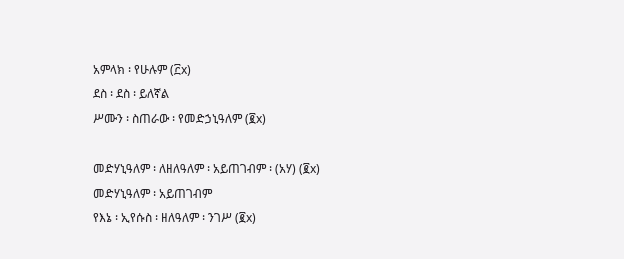አምላክ ፡ የሁሉም (፫x)
ደስ ፡ ደስ ፡ ይለኛል
ሥሙን ፡ ስጠራው ፡ የመድኃኒዓለም (፪x)

መድሃኒዓለም ፡ ለዘለዓለም ፡ አይጠገብም ፡ (አሃ) (፪x)
መድሃኒዓለም ፡ አይጠገብም
የእኔ ፡ ኢየሱስ ፡ ዘለዓለም ፡ ንገሥ (፪x)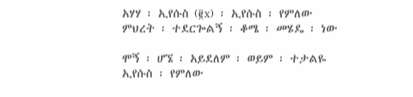አሃሃ ፡ ኢየሱስ (፪x) ፡ ኢየሱስ ፡ የምለው
ምህረት ፡ ተደርጐልኝ ፡ ቆሜ ፡ መሄዴ ፡ ነው

ሞኝ ፡ ሆኜ ፡ አይደለም ፡ ወይም ፡ ተታልዬ
ኢየሱስ ፡ የምለው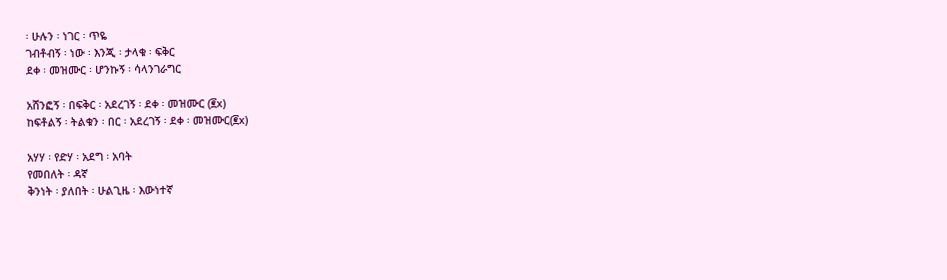፡ ሁሉን ፡ ነገር ፡ ጥዬ
ገብቶብኝ ፡ ነው ፡ እንጂ ፡ ታላቁ ፡ ፍቅር
ደቀ ፡ መዝሙር ፡ ሆንኩኝ ፡ ሳላንገራግር

አሸንፎኝ ፡ በፍቅር ፡ አደረገኝ ፡ ደቀ ፡ መዝሙር (፪x)
ከፍቶልኝ ፡ ትልቁን ፡ በር ፡ አደረገኝ ፡ ደቀ ፡ መዝሙር(፪x)

አሃሃ ፡ የድሃ ፡ አደግ ፡ አባት
የመበለት ፡ ዳኛ
ቅንነት ፡ ያለበት ፡ ሁልጊዜ ፡ እውነተኛ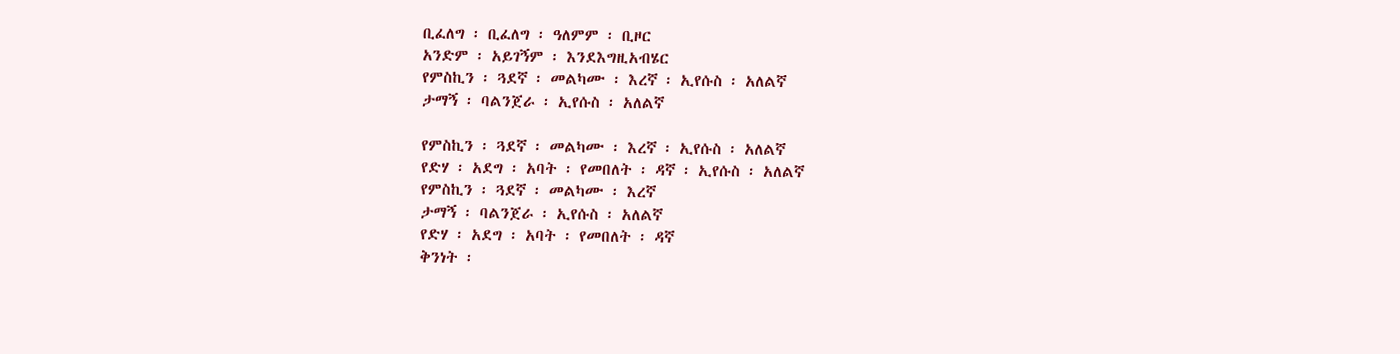ቢፈለግ ፡ ቢፈለግ ፡ ዓለምም ፡ ቢዞር
አንድም ፡ አይገኝም ፡ እንደእግዚአብሄር
የምስኪን ፡ ጓደኛ ፡ መልካሙ ፡ እረኛ ፡ ኢየሱስ ፡ አለልኛ
ታማኝ ፡ ባልንጀራ ፡ ኢየሱስ ፡ አለልኛ

የምስኪን ፡ ጓደኛ ፡ መልካሙ ፡ እረኛ ፡ ኢየሱስ ፡ አለልኛ
የድሃ ፡ አደግ ፡ አባት ፡ የመበለት ፡ ዳኛ ፡ ኢየሱስ ፡ አለልኛ
የምስኪን ፡ ጓደኛ ፡ መልካሙ ፡ እረኛ
ታማኝ ፡ ባልንጀራ ፡ ኢየሱስ ፡ አለልኛ
የድሃ ፡ አደግ ፡ አባት ፡ የመበለት ፡ ዳኛ
ቅንነት ፡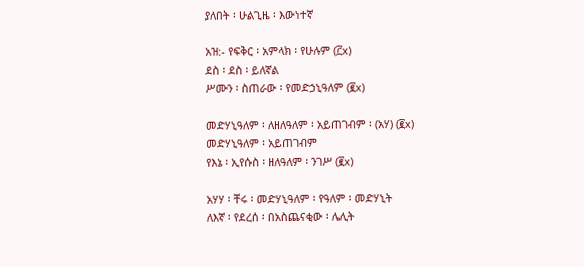ያለበት ፡ ሁልጊዜ ፡ እውነተኛ

አዝ:- የፍቅር ፡ አምላክ ፡ የሁሉም (፫x)
ደስ ፡ ደስ ፡ ይለኛል
ሥሙን ፡ ስጠራው ፡ የመድኃኒዓለም (፪x)

መድሃኒዓለም ፡ ለዘለዓለም ፡ አይጠገብም ፡ (አሃ) (፪x)
መድሃኒዓለም ፡ አይጠገብም
የእኔ ፡ ኢየሱስ ፡ ዘለዓለም ፡ ንገሥ (፪x)

አሃሃ ፡ ቸሩ ፡ መድሃኒዓለም ፡ የዓለም ፡ መድሃኒት
ለእኛ ፡ የደረሰ ፡ በአስጨናቂው ፡ ሌሊት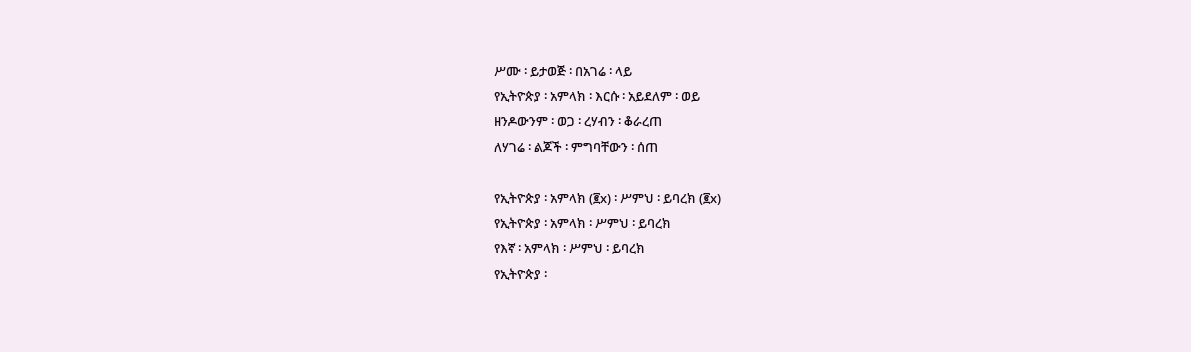ሥሙ ፡ ይታወጅ ፡ በአገሬ ፡ ላይ
የኢትዮጵያ ፡ አምላክ ፡ እርሱ ፡ አይደለም ፡ ወይ
ዘንዶውንም ፡ ወጋ ፡ ረሃብን ፡ ቆራረጠ
ለሃገሬ ፡ ልጆች ፡ ምግባቸውን ፡ ሰጠ

የኢትዮጵያ ፡ አምላክ (፪x) ፡ ሥምህ ፡ ይባረክ (፪x)
የኢትዮጵያ ፡ አምላክ ፡ ሥምህ ፡ ይባረክ
የእኛ ፡ አምላክ ፡ ሥምህ ፡ ይባረክ
የኢትዮጵያ ፡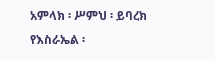አምላክ ፡ ሥምህ ፡ ይባረክ
የእስራኤል ፡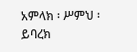አምላክ ፡ ሥምህ ፡ ይባረክ